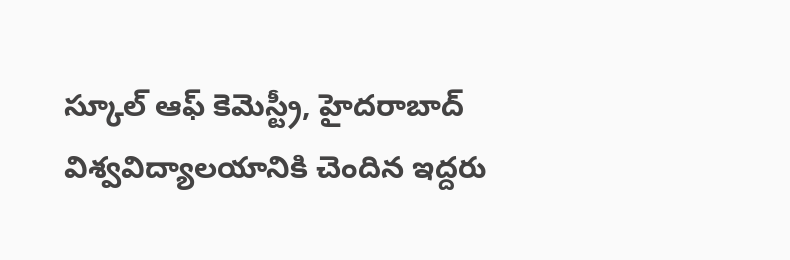స్కూల్ ఆఫ్ కెమెస్ట్రీ, హైదరాబాద్ విశ్వవిద్యాలయానికి చెందిన ఇద్దరు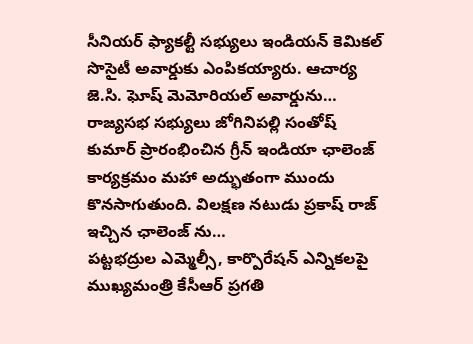సీనియర్ ఫ్యాకల్టీ సభ్యులు ఇండియన్ కెమికల్ సొసైటీ అవార్డుకు ఎంపికయ్యారు. ఆచార్య జె.సి. ఘోష్ మెమోరియల్ అవార్డును…
రాజ్యసభ సభ్యులు జోగినిపల్లి సంతోష్ కుమార్ ప్రారంభించిన గ్రీన్ ఇండియా ఛాలెంజ్ కార్యక్రమం మహా అద్భుతంగా ముందు కొనసాగుతుంది. విలక్షణ నటుడు ప్రకాష్ రాజ్ ఇచ్చిన ఛాలెంజ్ ను…
పట్టభద్రుల ఎమ్మెల్సీ, కార్పొరేషన్ ఎన్నికలపై ముఖ్యమంత్రి కేసీఆర్ ప్రగతి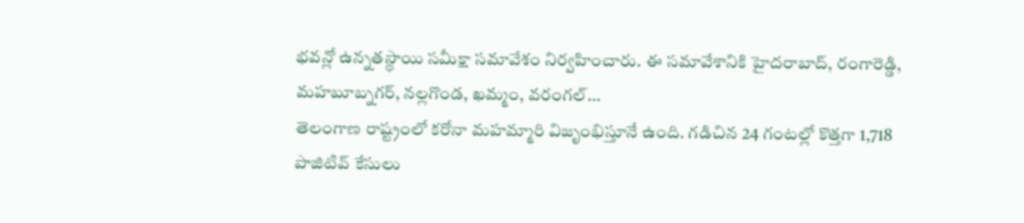భవన్లో ఉన్నతస్థాయి సమీక్షా సమావేశం నిర్వహించారు. ఈ సమావేశానికి హైదరాబాద్, రంగారెడ్డి, మహబూబ్నగర్, నల్లగొండ, ఖమ్మం, వరంగల్…
తెలంగాణ రాష్ట్రంలో కరోనా మహమ్మారి విజృంభిస్తూనే ఉంది. గడిచిన 24 గంటల్లో కొత్తగా 1,718 పాజిటివ్ కేసులు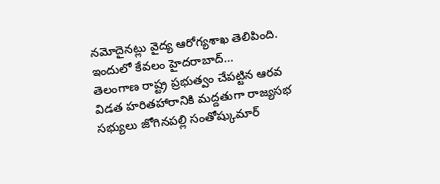నమోదైనట్లు వైద్య ఆరోగ్యశాఖ తెలిపింది. ఇందులో కేవలం హైదరాబాద్…
తెలంగాణ రాష్ట్ర ప్రభుత్వం చేపట్టిన ఆరవ విడత హరితహారానికి మద్దతుగా రాజ్యసభ సభ్యులు జోగినపల్లి సంతోష్కుమార్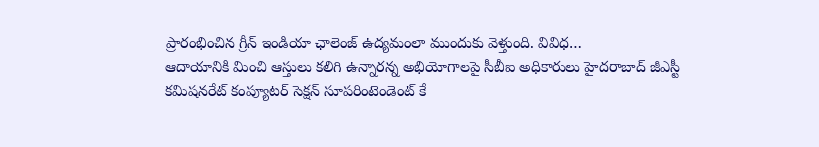ప్రారంభించిన గ్రీన్ ఇండియా ఛాలెంజ్ ఉద్యమంలా ముందుకు వెళ్తుంది. వివిధ…
ఆదాయానికి మించి ఆస్తులు కలిగి ఉన్నారన్న అభియోగాలపై సీబీఐ అధికారులు హైదరాబాద్ జీఎస్టీ కమిషనరేట్ కంప్యూటర్ సెక్షన్ సూపరింటెండెంట్ కే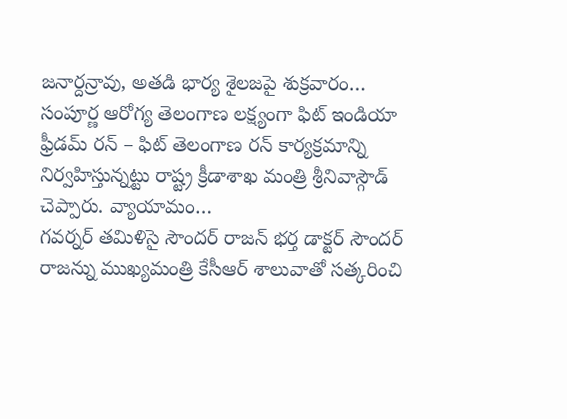జనార్దన్రావు, అతడి భార్య శైలజపై శుక్రవారం…
సంపూర్ణ ఆరోగ్య తెలంగాణ లక్ష్యంగా ఫిట్ ఇండియా ఫ్రీడమ్ రన్ – ఫిట్ తెలంగాణ రన్ కార్యక్రమాన్ని నిర్వహిస్తున్నట్టు రాష్ట్ర క్రీడాశాఖ మంత్రి శ్రీనివాస్గౌడ్ చెప్పారు. వ్యాయామం…
గవర్నర్ తమిళిసై సౌందర్ రాజన్ భర్త డాక్టర్ సౌందర్ రాజన్ను ముఖ్యమంత్రి కేసీఆర్ శాలువాతో సత్కరించి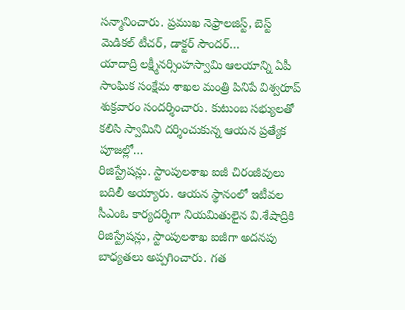సన్మానించారు. ప్రముఖ నెఫ్రాలజిస్ట్, బెస్ట్ మెడికల్ టీచర్, డాక్టర్ సౌందర్…
యాదాద్రి లక్ష్మీనర్సింహస్వామి ఆలయాన్ని ఏపీ సాంఘిక సంక్షేమ శాఖల మంత్రి పినిపే విశ్వరూప్ శుక్రవారం సందర్శించారు. కుటుంబ సభ్యులతో కలిసి స్వామిని దర్శించుకున్న ఆయన ప్రత్యేక పూజల్లో…
రిజిస్ట్రేషన్లు. స్టాంపులశాఖ ఐజీ చిరంజీవులు బదిలీ అయ్యారు. ఆయన స్థానంలో ఇటీవల సీఎంఓ కార్యదర్శిగా నియమితులైన వి.శేషాద్రికి రిజిస్ట్రేషన్లు, స్టాంపులశాఖ ఐజీగా అదనపు బాధ్యతలు అప్పగించారు. గత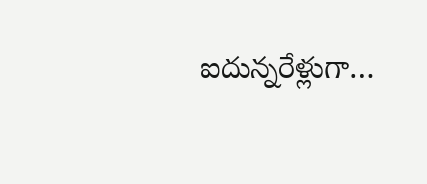ఐదున్నరేళ్లుగా…